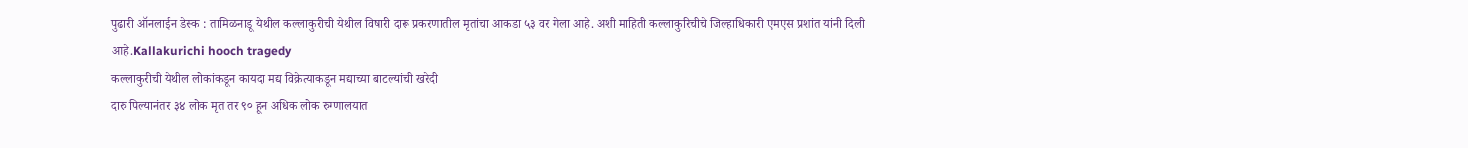पुढारी ऑनलाईन डेस्क : तामिळनाडू येथील कल्लाकुरीची येथील विषारी दारू प्रकरणातील मृतांचा आकडा ५३ वर गेला आहे. अशी माहिती कल्लाकुरिचीचे जिल्हाधिकारी एमएस प्रशांत यांनी दिली आहे.Kallakurichi hooch tragedy
कल्लाकुरीची येथील लोकांकडून कायदा मद्य विक्रेत्याकडून मद्याच्या बाटल्यांची खरेदी
दारु पिल्यानंतर ३४ लोक मृत तर ९० हून अधिक लोक रुग्णालयात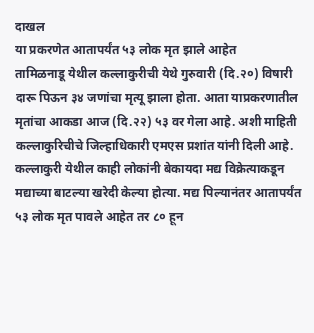दाखल
या प्रकरणेत आतापर्यंत ५३ लोक मृत झाले आहेत
तामिळनाडू येथील कल्लाकुरीची येथे गुरुवारी (दि.२०) विषारी दारू पिऊन ३४ जणांचा मृत्यू झाला होता. आता याप्रकरणातील मृतांचा आकडा आज (दि.२२) ५३ वर गेला आहे. अशी माहिती कल्लाकुरिचीचे जिल्हाधिकारी एमएस प्रशांत यांनी दिली आहे. कल्लाकुरी येथील काही लोकांनी बेकायदा मद्य विक्रेत्याकडून मद्याच्या बाटल्या खरेदी केल्या होत्या. मद्य पिल्यानंतर आतापर्यंत ५३ लोक मृत पावले आहेत तर ८० हून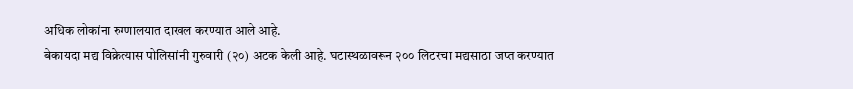अधिक लोकांना रुग्णालयात दाखल करण्यात आले आहे.
बेकायदा मद्य विक्रेत्यास पोलिसांनी गुरुवारी (२०) अटक केली आहे. घटास्थळावरून २०० लिटरचा मद्यसाठा जप्त करण्यात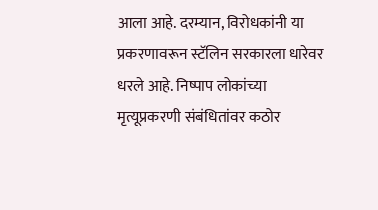आला आहे. दरम्यान, विरोधकांनी या प्रकरणावरून स्टॅलिन सरकारला धारेवर धरले आहे. निष्पाप लोकांच्या मृत्यूप्रकरणी संबंधितांवर कठोर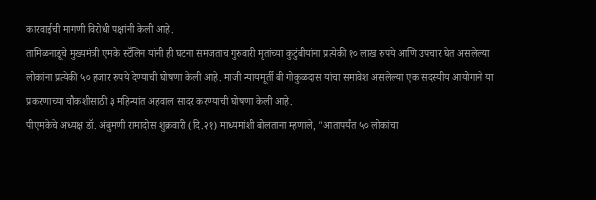कारवाईची मागणी विरोधी पक्षांनी केली आहे.
तामिळनाडूचे मुख्यमंत्री एमके स्टॅलिन यांनी ही घटना समजताच गुरुवारी मृतांच्या कुटुंबीयांना प्रत्येकी १० लाख रुपये आणि उपचार घेत असलेल्या लोकांना प्रत्येकी ५० हजार रुपये देण्याची घोषणा केली आहे. माजी न्यायमूर्ती बी गोकुळदास यांचा समावेश असलेल्या एक सदस्यीय आयोगाने या प्रकरणाच्या चौकशीसाठी ३ महिन्यांत अहवाल सादर करण्याची घोषणा केली आहे.
पीएमकेचे अध्यक्ष डॉ. अंबुमणी रामादोस शुक्रवारी (दि.२१) माध्यमांशी बोलताना म्हणाले, "आतापर्यंत ५० लोकांचा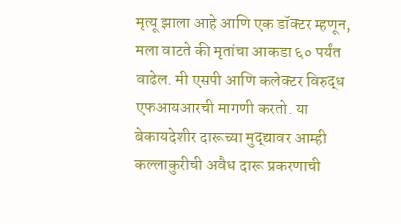मृत्यू झाला आहे आणि एक डॉक्टर म्हणून, मला वाटते की मृतांचा आकडा ६० पर्यंत वाढेल. मी एसपी आणि कलेक्टर विरुद्ध एफआयआरची मागणी करतो. या बेकायदेशीर दारूच्या मुद्द्यावर आम्ही कल्लाकुरीची अवैध दारू प्रकरणाची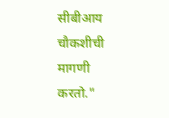सीबीआय चौकशीची मागणी करतो."